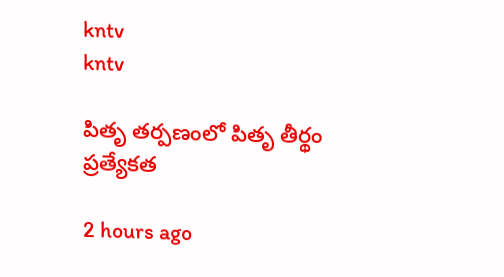kntv
kntv

పితృ తర్పణంలో పితృ తీర్థం ప్రత్యేకత

2 hours ago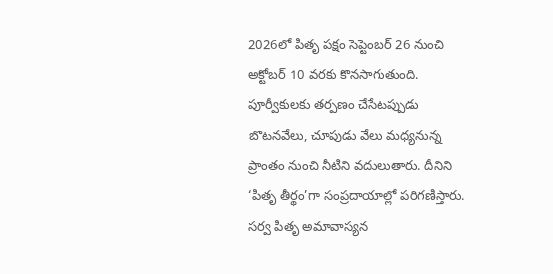2026లో పితృ పక్షం సెప్టెంబర్ 26 నుంచి అక్టోబర్ 10 వరకు కొనసాగుతుంది. పూర్వీకులకు తర్పణం చేసేటప్పుడు బొటనవేలు, చూపుడు వేలు మధ్యనున్న ప్రాంతం నుంచి నీటిని వదులుతారు. దీనిని ‘పితృ తీర్థం’గా సంప్రదాయాల్లో పరిగణిస్తారు. సర్వ పితృ అమావాస్యన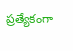ప్రత్యేకంగా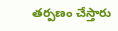తర్పణం చేస్తారు